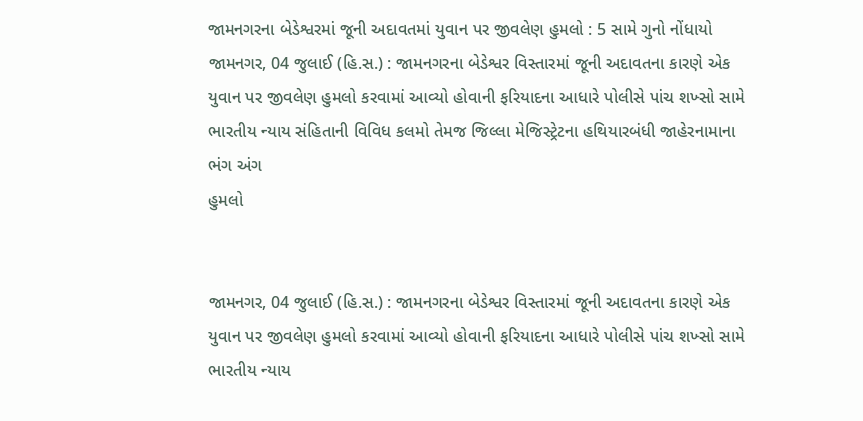જામનગરના બેડેશ્વરમાં જૂની અદાવતમાં યુવાન પર જીવલેણ હુમલો : 5 સામે ગુનો નોંધાયો
જામનગર, 04 જુલાઈ (હિ.સ.) : જામનગરના બેડેશ્વર વિસ્તારમાં જૂની અદાવતના કારણે એક યુવાન પર જીવલેણ હુમલો કરવામાં આવ્યો હોવાની ફરિયાદના આધારે પોલીસે પાંચ શખ્સો સામે ભારતીય ન્યાય સંહિતાની વિવિધ કલમો તેમજ જિલ્લા મેજિસ્ટ્રેટના હથિયારબંધી જાહેરનામાના ભંગ અંગ
હુમલો


જામનગર, 04 જુલાઈ (હિ.સ.) : જામનગરના બેડેશ્વર વિસ્તારમાં જૂની અદાવતના કારણે એક યુવાન પર જીવલેણ હુમલો કરવામાં આવ્યો હોવાની ફરિયાદના આધારે પોલીસે પાંચ શખ્સો સામે ભારતીય ન્યાય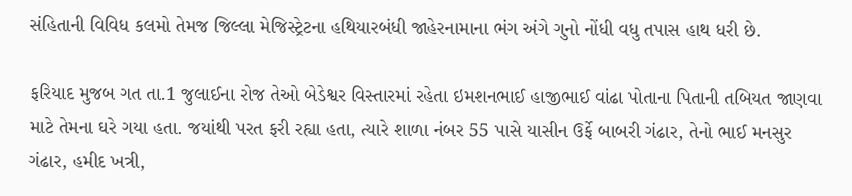સંહિતાની વિવિધ કલમો તેમજ જિલ્લા મેજિસ્ટ્રેટના હથિયારબંધી જાહેરનામાના ભંગ અંગે ગુનો નોંધી વધુ તપાસ હાથ ધરી છે.

ફરિયાદ મુજબ ગત તા.1 જુલાઈના રોજ તેઓ બેડેશ્વર વિસ્તારમાં રહેતા ઇમશનભાઈ હાજીભાઈ વાંઢા પોતાના પિતાની તબિયત જાણવા માટે તેમના ઘરે ગયા હતા. જયાંથી પરત ફરી રહ્યા હતા, ત્યારે શાળા નંબર 55 પાસે યાસીન ઉર્ફે બાબરી ગંઢાર, તેનો ભાઈ મનસુર ગંઢાર, હમીદ ખત્રી,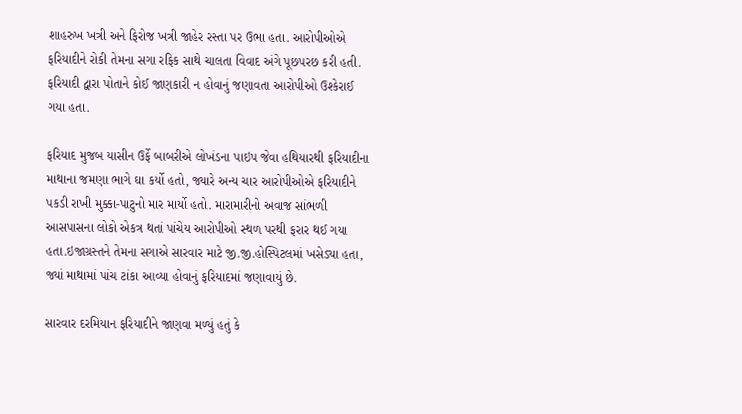શાહરુખ ખત્રી અને ફિરોજ ખત્રી જાહેર રસ્તા પર ઉભા હતા. આરોપીઓએ ફરિયાદીને રોકી તેમના સગા રફિક સાથે ચાલતા વિવાદ અંગે પૂછપરછ કરી હતી. ફરિયાદી દ્વારા પોતાને કોઈ જાણકારી ન હોવાનું જણાવતા આરોપીઓ ઉશ્કેરાઈ ગયા હતા.

ફરિયાદ મુજબ યાસીન ઉર્ફે બાબરીએ લોખંડના પાઇપ જેવા હથિયારથી ફરિયાદીના માથાના જમણા ભાગે ઘા કર્યો હતો, જ્યારે અન્ય ચાર આરોપીઓએ ફરિયાદીને પકડી રાખી મુક્કા-પાટુનો માર માર્યો હતો. મારામારીનો અવાજ સાંભળી આસપાસના લોકો એકત્ર થતાં પાંચેય આરોપીઓ સ્થળ પરથી ફરાર થઈ ગયા હતા.ઇજાગ્રસ્તને તેમના સગાએ સારવાર માટે જી.જી.હોસ્પિટલમાં ખસેડ્યા હતા, જ્યાં માથામાં પાંચ ટાંકા આવ્યા હોવાનું ફરિયાદમાં જણાવાયું છે.

સારવાર દરમિયાન ફરિયાદીને જાણવા મળ્યું હતું કે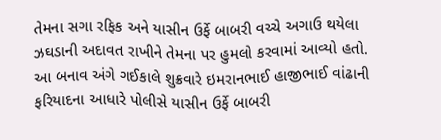તેમના સગા રફિક અને યાસીન ઉર્ફે બાબરી વચ્ચે અગાઉ થયેલા ઝઘડાની અદાવત રાખીને તેમના પર હુમલો કરવામાં આવ્યો હતો. આ બનાવ અંગે ગઈકાલે શુક્રવારે ઇમરાનભાઈ હાજીભાઈ વાંઢાની ફરિયાદના આધારે પોલીસે યાસીન ઉર્ફે બાબરી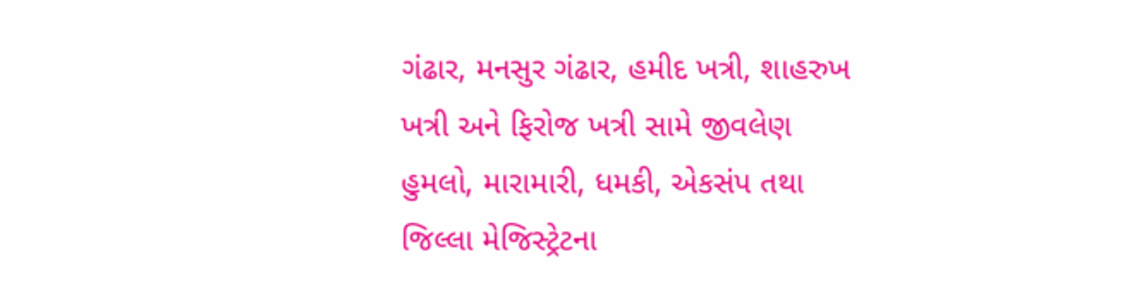ગંઢાર, મનસુર ગંઢાર, હમીદ ખત્રી, શાહરુખ ખત્રી અને ફિરોજ ખત્રી સામે જીવલેણ હુમલો, મારામારી, ધમકી, એકસંપ તથા જિલ્લા મેજિસ્ટ્રેટના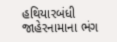હથિયારબંધી જાહેરનામાના ભંગ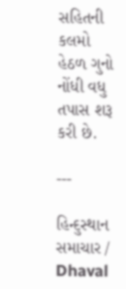સહિતની કલમો હેઠળ ગુનો નોંધી વધુ તપાસ શરૂ કરી છે.

---

હિન્દુસ્થાન સમાચાર / Dhaval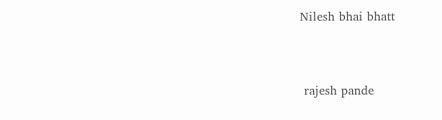Nilesh bhai bhatt


 rajesh pande